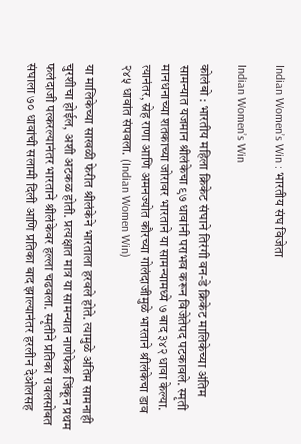Indian Women’s Win : भारतीय संघ विजेता

Indian Women’s Win

कोलंबो : भारतीय महिला क्रिकेट संघाने तिरंगी वन-डे क्रिकेट मालिकेच्या अंतिम सामन्यात यजमान श्रीलंकेचा ९७ धावांनी पराभव करून विजेतेपद पटकावले. स्मृती मानधनाच्या शतकाच्या जोरावर भारताने या सामन्यामध्ये ७ बाद ३४२ धावा केल्या. त्यानंतर, स्नेह राणा आणि अमनज्योत कौरच्या गोलंदाजीमुळे भारताने श्रीलंकेचा डाव २४५ धावांत संपवला. (Indian Women Win)

या मालिकेच्या साखळी फेरीत श्रीलंकेने भारताला हरवले होते. त्यामुळे अंतिम सामनाही चुरशीचा होईल, अशी अटकळ होती. प्रत्यक्षात मात्र या सामन्यात नाणेफेक जिंकून प्रथम फलंदाजी पत्करल्यानंतर भारताने श्रीलंकेवर हल्ला चढवला. स्मृतीने प्रतिका रावलसोबत संघाला ७० धावांची सलामी दिली आणि प्रतिका बाद झाल्यानंतर हरलीन देओलसह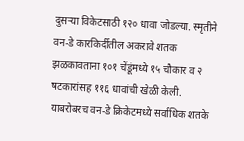दुसऱ्या विकेटसाठी १२० धावा जोडल्या. स्मृतीने वन-डे कारकिर्दीतील अकरावे शतक झळकावताना १०१ चेंडूंमध्ये १५ चौकार व २ षटकारांसह ११६ धावांची खेळी केली. याबरोबरच वन-डे क्रिकेटमध्ये सर्वाधिक शतके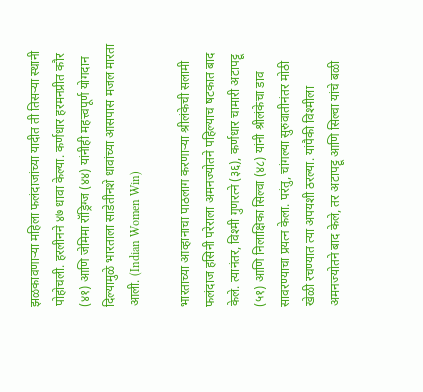झळकावणाऱ्या महिला फलंदाजांच्या यादीत ती तिसऱ्या स्थानी पोहोचली. हरलीनने ४७ धावा केल्या. कर्णधार हरमनप्रीत कौर (४१) आणि जेमिमा रॉड्रिग्ज (४४) यांनीही महत्त्वपूर्ण योगदान दिल्यामुळे भारताला साडेतीनशे धावांच्या आसपास मजल मारता आली. (Indian Women Win)

भारताच्या आव्हानाचा पाठलाग करणाऱ्या श्रीलंकेची सलामी फलंदाज हसिनी परेराला अमनज्योतने पहिल्याच षटकात बाद केले. त्यानंतर, विश्मी गुणरत्ने (३६), कर्णधार चामारी अटापट्टू (५१) आणि निलाक्षिका सिल्वा (४८) यांनी श्रीलंकेचा डाव सावरण्याचा प्रयत्न केला. परंतु, चांगल्या सुरुवातीनंतर मोठी खेळी रचण्यात त्या अपयशी ठरल्या. यांपैकी विश्मीला अमनज्योतने बाद केले, तर अटापट्टू आणि सिल्वा यांचे बळी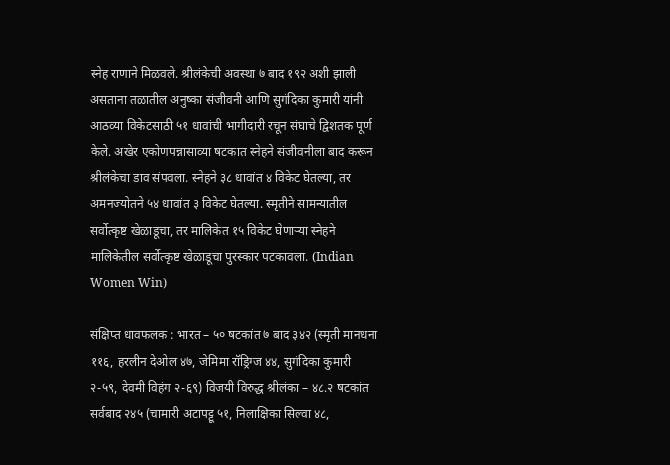स्नेह राणाने मिळवले. श्रीलंकेची अवस्था ७ बाद १९२ अशी झाली असताना तळातील अनुष्का संजीवनी आणि सुगंदिका कुमारी यांनी आठव्या विकेटसाठी ५१ धावांची भागीदारी रचून संघाचे द्विशतक पूर्ण केले. अखेर एकोणपन्नासाव्या षटकात स्नेहने संजीवनीला बाद करून श्रीलंकेचा डाव संपवला. स्नेहने ३८ धावांत ४ विकेट घेतल्या, तर अमनज्योतने ५४ धावांत ३ विकेट घेतल्या. स्मृतीने सामन्यातील सर्वोत्कृष्ट खेळाडूचा, तर मालिकेत १५ विकेट घेणाऱ्या स्नेहने मालिकेतील सर्वोत्कृष्ट खेळाडूचा पुरस्कार पटकावला. (Indian Women Win)

संक्षिप्त धावफलक : भारत – ५० षटकांत ७ बाद ३४२ (स्मृती मानधना ११६, हरलीन देओल ४७, जेमिमा रॉड्रिग्ज ४४, सुगंदिका कुमारी २-५९, देवमी विहंग २-६९) विजयी विरुद्ध श्रीलंका – ४८.२ षटकांत सर्वबाद २४५ (चामारी अटापट्टू ५१, निलाक्षिका सिल्वा ४८,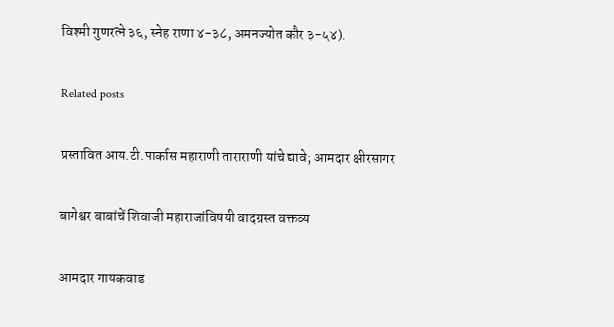विश्मी गुणरत्ने ३६, स्नेह राणा ४-३८, अमनज्योत कौर ३-५४).

Related posts

प्रस्तावित आय.टी.पार्कास महाराणी ताराराणी यांचे द्यावे; आमदार क्षीरसागर

बागेश्वर बाबांचें शिवाजी महाराजांविषयी वादग्रस्त वक्तव्य

आमदार गायकवाड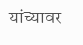यांच्यावर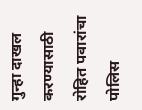गुन्हा दाखल करण्यासाठी रोहित पवारांचा पोलिस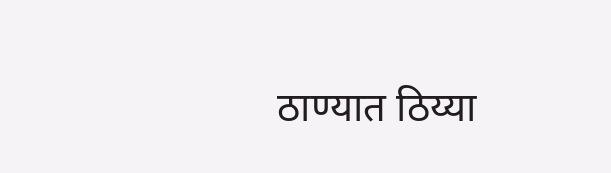ठाण्यात ठिय्या